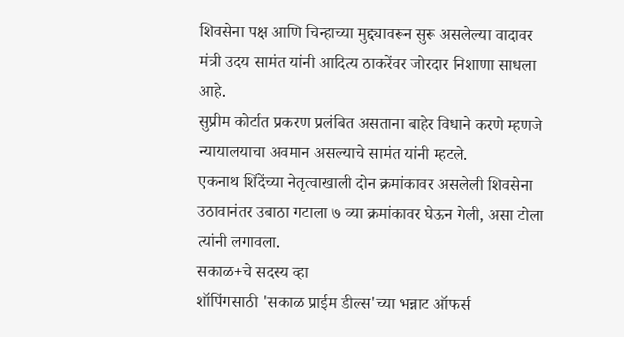शिवसेना पक्ष आणि चिन्हाच्या मुद्द्यावरून सुरू असलेल्या वादावर मंत्री उदय सामंत यांनी आदित्य ठाकरेंवर जोरदार निशाणा साधला आहे.
सुप्रीम कोर्टात प्रकरण प्रलंबित असताना बाहेर विधाने करणे म्हणजे न्यायालयाचा अवमान असल्याचे सामंत यांनी म्हटले.
एकनाथ शिंदेंच्या नेतृत्वाखाली दोन क्रमांकावर असलेली शिवसेना उठावानंतर उबाठा गटाला ७ व्या क्रमांकावर घेऊन गेली, असा टोला त्यांनी लगावला.
सकाळ+चे सदस्य व्हा
शॉपिंगसाठी 'सकाळ प्राईम डील्स'च्या भन्नाट ऑफर्स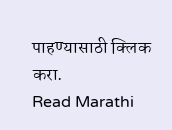पाहण्यासाठी क्लिक करा.
Read Marathi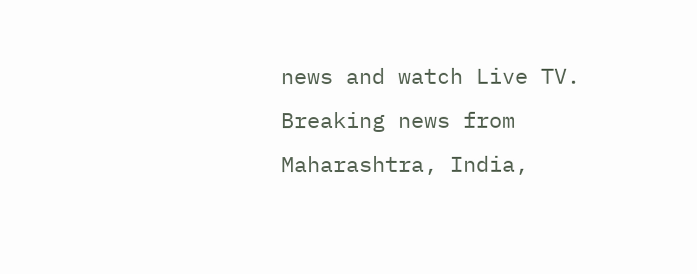news and watch Live TV. Breaking news from Maharashtra, India,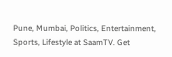Pune, Mumbai, Politics, Entertainment, Sports, Lifestyle at SaamTV. Get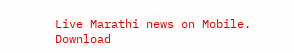Live Marathi news on Mobile. Download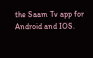the Saam Tv app for Android and IOS.